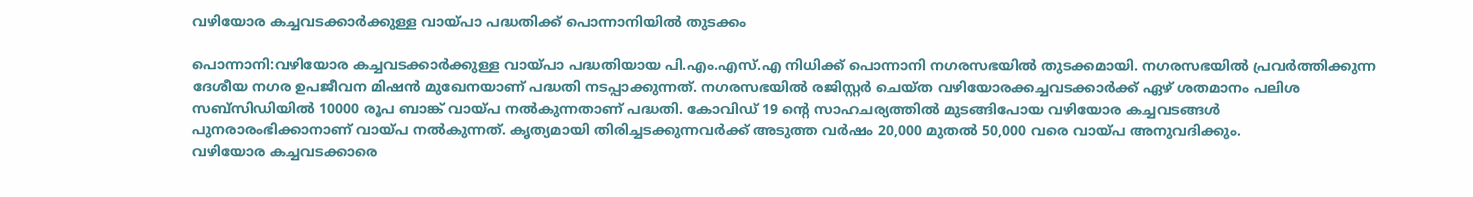വഴിയോര കച്ചവടക്കാര്‍ക്കുള്ള വായ്പാ പദ്ധതിക്ക് പൊന്നാനിയില്‍ തുടക്കം

പൊന്നാനി:വഴിയോര കച്ചവടക്കാര്‍ക്കുള്ള വായ്പാ പദ്ധതിയായ പി.എം.എസ്.എ നിധിക്ക് പൊന്നാനി നഗരസഭയില്‍ തുടക്കമായി. നഗരസഭയില്‍ പ്രവര്‍ത്തിക്കുന്ന ദേശീയ നഗര ഉപജീവന മിഷന്‍ മുഖേനയാണ് പദ്ധതി നടപ്പാക്കുന്നത്. നഗരസഭയില്‍ രജിസ്റ്റര്‍ ചെയ്ത വഴിയോരക്കച്ചവടക്കാര്‍ക്ക് ഏഴ് ശതമാനം പലിശ സബ്സിഡിയില്‍ 10000 രൂപ ബാങ്ക് വായ്പ നല്‍കുന്നതാണ് പദ്ധതി. കോവിഡ് 19 ന്റെ സാഹചര്യത്തില്‍ മുടങ്ങിപോയ വഴിയോര കച്ചവടങ്ങള്‍ പുനരാരംഭിക്കാനാണ് വായ്പ നല്‍കുന്നത്. കൃത്യമായി തിരിച്ചടക്കുന്നവര്‍ക്ക് അടുത്ത വര്‍ഷം 20,000 മുതല്‍ 50,000 വരെ വായ്പ അനുവദിക്കും.
വഴിയോര കച്ചവടക്കാരെ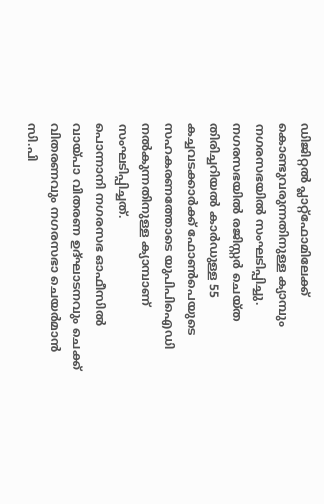ഡിജിറ്റല്‍ പ്ലാറ്റ്ഫോമിലേക്ക് കൊണ്ടുവരുന്നതിനുള്ള ക്യാമ്പും നഗരസഭയില്‍ സംഘടിപ്പിച്ചു. നഗരസഭയില്‍ രജിസ്റ്റര്‍ ചെയ്ത തിരിച്ചറിയല്‍ കാര്‍ഡുള്ള 55 കച്ചവടക്കാര്‍ക്ക് ഫോണ്‍പെയുടെ സഹകരണത്തോടെ യുപിപിഐഡി നല്‍കുന്നതിനുള്ള ക്യാമ്പാണ് സംഘടിപ്പിച്ചത്.
പൊന്നാനി നഗരസഭ ഓഫീസില്‍ വായ്പാ വിതരണ ഉദ്ഘാടനവും ചെക്ക് വിതരണവും നഗരസഭാ ചെയര്‍മാന്‍ സി.പി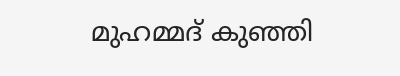മുഹമ്മദ് കുഞ്ഞി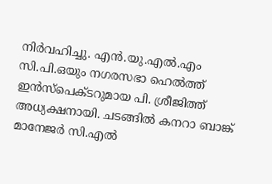നിര്‍വഹിച്ചു. എന്‍.യു.എല്‍.എം സി.പി.ഒയും നഗരസഭാ ഹെല്‍ത്ത് ഇന്‍സ്പെക്ടറുമായ പി. ശ്രീജിത്ത് അധ്യക്ഷനായി. ചടങ്ങില്‍ കനറാ ബാങ്ക് മാനേജര്‍ സി.എല്‍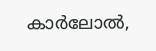കാര്‍ലോല്‍,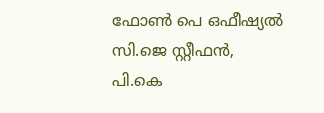ഫോണ്‍ പെ ഒഫീഷ്യല്‍ സി.ജെ സ്റ്റീഫന്‍, പി.കെ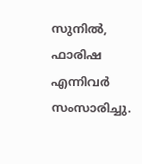സുനില്‍, ഫാരിഷ എന്നിവര്‍ സംസാരിച്ചു.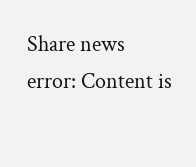Share news
error: Content is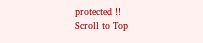protected !!
Scroll to Top